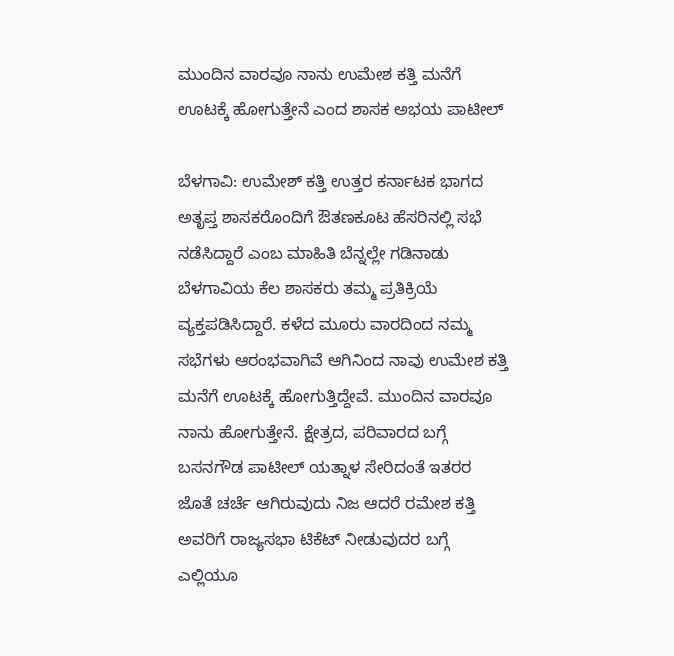ಮುಂದಿನ ವಾರವೂ ನಾನು ಉಮೇಶ ಕತ್ತಿ ಮನೆಗೆ ಊಟಕ್ಕೆ ಹೋಗುತ್ತೇನೆ ಎಂದ ಶಾಸಕ ಅಭಯ ಪಾಟೀಲ್

ಬೆಳಗಾವಿ: ಉಮೇಶ್‌ ಕತ್ತಿ ಉತ್ತರ ಕರ್ನಾಟಕ ಭಾಗದ ಅತೃಪ್ತ ಶಾಸಕರೊಂದಿಗೆ ಔತಣಕೂಟ ಹೆಸರಿನಲ್ಲಿ ಸಭೆ ನಡೆಸಿದ್ದಾರೆ ಎಂಬ ಮಾಹಿತಿ ಬೆನ್ನಲ್ಲೇ ಗಡಿನಾಡು ಬೆಳಗಾವಿಯ ಕೆಲ ಶಾಸಕರು ತಮ್ಮ ಪ್ರತಿಕ್ರಿಯೆ ವ್ಯಕ್ತಪಡಿಸಿದ್ದಾರೆ. ಕಳೆದ ಮೂರು ವಾರದಿಂದ ನಮ್ಮ ಸಭೆಗಳು ಆರಂಭವಾಗಿವೆ ಆಗಿನಿಂದ ನಾವು ಉಮೇಶ ಕತ್ತಿ ಮನೆಗೆ ಊಟಕ್ಕೆ ಹೋಗುತ್ತಿದ್ದೇವೆ. ಮುಂದಿನ ವಾರವೂ ನಾನು ಹೋಗುತ್ತೇನೆ. ಕ್ಷೇತ್ರದ, ಪರಿವಾರದ ಬಗ್ಗೆ ಬಸನಗೌಡ ಪಾಟೀಲ್ ಯತ್ನಾಳ ಸೇರಿದಂತೆ ಇತರರ ಜೊತೆ ಚರ್ಚೆ ಆಗಿರುವುದು ನಿಜ ಆದರೆ ರಮೇಶ ಕತ್ತಿ ಅವರಿಗೆ ರಾಜ್ಯಸಭಾ ಟಿಕೆಟ್ ನೀಡುವುದರ ಬಗ್ಗೆ ಎಲ್ಲಿಯೂ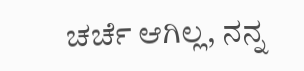ಚರ್ಚೆ ಆಗಿಲ್ಲ, ನನ್ನ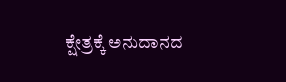ಕ್ಷೇತ್ರಕ್ಕೆ ಅನುದಾನದ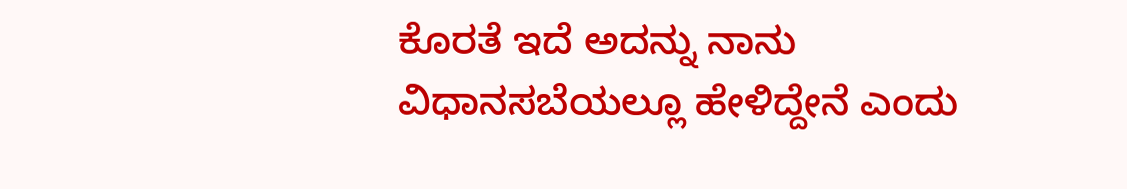ಕೊರತೆ ಇದೆ ಅದನ್ನು ನಾನು ವಿಧಾನಸಬೆಯಲ್ಲೂ ಹೇಳಿದ್ದೇನೆ ಎಂದು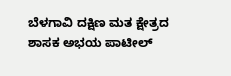ಬೆಳಗಾವಿ ದಕ್ಷಿಣ ಮತ ಕ್ಷೇತ್ರದ ಶಾಸಕ ಅಭಯ ಪಾಟೀಲ್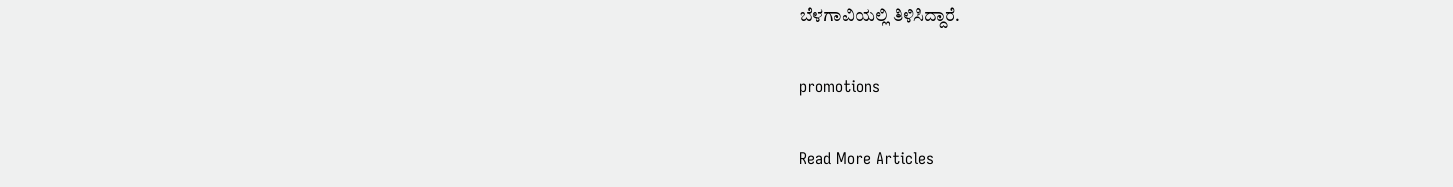ಬೆಳಗಾವಿಯಲ್ಲಿ ತಿಳಿಸಿದ್ದಾರೆ.

promotions

Read More Articles